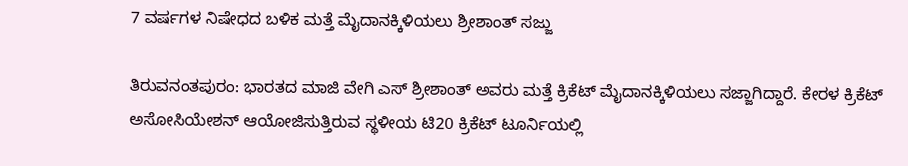7 ವರ್ಷಗಳ ನಿಷೇಧದ ಬಳಿಕ ಮತ್ತೆ ಮೈದಾನಕ್ಕಿಳಿಯಲು ಶ್ರೀಶಾಂತ್ ಸಜ್ಜು

ತಿರುವನಂತಪುರಂ: ಭಾರತದ ಮಾಜಿ ವೇಗಿ ಎಸ್ ಶ್ರೀಶಾಂತ್ ಅವರು ಮತ್ತೆ ಕ್ರಿಕೆಟ್ ಮೈದಾನಕ್ಕಿಳಿಯಲು ಸಜ್ಜಾಗಿದ್ದಾರೆ. ಕೇರಳ ಕ್ರಿಕೆಟ್ ಅಸೋಸಿಯೇಶನ್ ಆಯೋಜಿಸುತ್ತಿರುವ ಸ್ಥಳೀಯ ಟಿ20 ಕ್ರಿಕೆಟ್ ಟೂರ್ನಿಯಲ್ಲಿ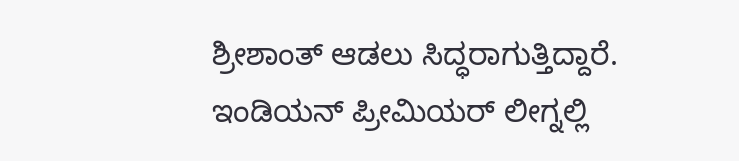ಶ್ರೀಶಾಂತ್ ಆಡಲು ಸಿದ್ಧರಾಗುತ್ತಿದ್ದಾರೆ.
ಇಂಡಿಯನ್ ಪ್ರೀಮಿಯರ್ ಲೀಗ್ನಲ್ಲಿ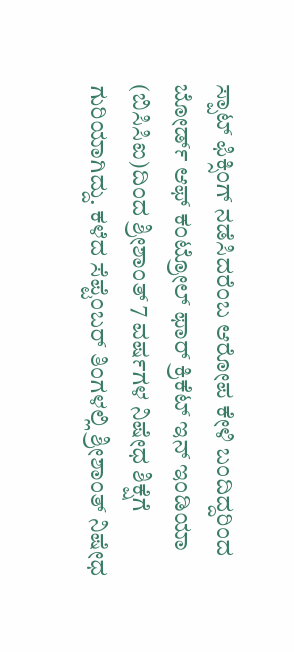ಸ್ಪಾಟ್ ಫಿಕ್ಸಿಂಗ್ ನಡೆಸಿದರೆಂಬ ಆರೋಪ ಕೇಳಿ ಬಂದಿದ್ದರಿಂದ ಬೋರ್ಡ್ ಆಫ್ ಕಂಟ್ರೋಲ್ ಫಾರ್ ಕ್ರಿಕೆಟ್ ಇನ್ ಇಂಡಿಯಾ (ಬಿಸಿಸಿಐ)ದಿಂದ ಶ್ರೀಶಾಂತ್ 7 ವರ್ಷಗಳ ನಿಷೇಧ ಶಿಕ್ಷೆಗೆ ಗುರಿಯಾಗಿದ್ದು. ಕಳೆದ ಸೆಪ್ಟೆಂಬರ್ ತಿಂಗಳಲ್ಲಿ ಶ್ರೀಶಾಂತ್ ನಿಷೇಧ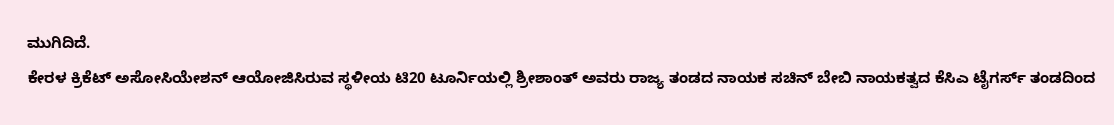ಮುಗಿದಿದೆ.
ಕೇರಳ ಕ್ರಿಕೆಟ್ ಅಸೋಸಿಯೇಶನ್ ಆಯೋಜಿಸಿರುವ ಸ್ಥಳೀಯ ಟಿ20 ಟೂರ್ನಿಯಲ್ಲಿ ಶ್ರೀಶಾಂತ್ ಅವರು ರಾಜ್ಯ ತಂಡದ ನಾಯಕ ಸಚಿನ್ ಬೇಬಿ ನಾಯಕತ್ವದ ಕೆಸಿಎ ಟೈಗರ್ಸ್ ತಂಡದಿಂದ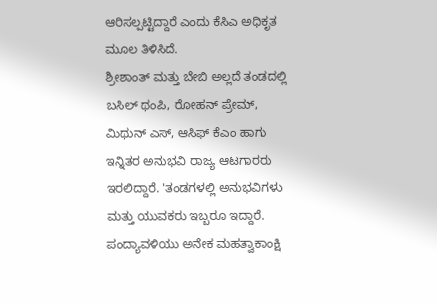ಆರಿಸಲ್ಪಟ್ಟಿದ್ದಾರೆ ಎಂದು ಕೆಸಿಎ ಅಧಿಕೃತ ಮೂಲ ತಿಳಿಸಿದೆ.
ಶ್ರೀಶಾಂತ್ ಮತ್ತು ಬೇಬಿ ಅಲ್ಲದೆ ತಂಡದಲ್ಲಿ ಬಸಿಲ್ ಥಂಪಿ, ರೋಹನ್ ಪ್ರೇಮ್, ಮಿಥುನ್ ಎಸ್, ಆಸಿಫ್ ಕೆಎಂ ಹಾಗು ಇನ್ನಿತರ ಅನುಭವಿ ರಾಜ್ಯ ಆಟಗಾರರು ಇರಲಿದ್ದಾರೆ. 'ತಂಡಗಳಲ್ಲಿ ಅನುಭವಿಗಳು ಮತ್ತು ಯುವಕರು ಇಬ್ಬರೂ ಇದ್ದಾರೆ. ಪಂದ್ಯಾವಳಿಯು ಅನೇಕ ಮಹತ್ವಾಕಾಂಕ್ಷಿ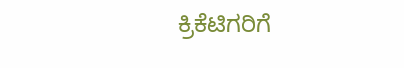ಕ್ರಿಕೆಟಿಗರಿಗೆ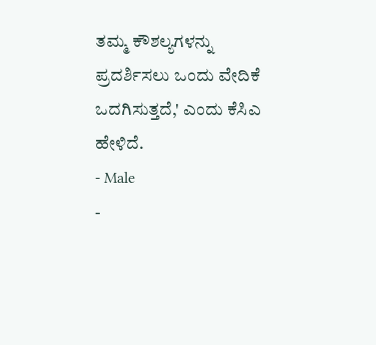ತಮ್ಮ ಕೌಶಲ್ಯಗಳನ್ನು ಪ್ರದರ್ಶಿಸಲು ಒಂದು ವೇದಿಕೆ ಒದಗಿಸುತ್ತದೆ,' ಎಂದು ಕೆಸಿಎ ಹೇಳಿದೆ.
- Male
-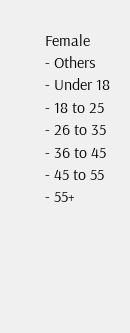Female
- Others
- Under 18
- 18 to 25
- 26 to 35
- 36 to 45
- 45 to 55
- 55+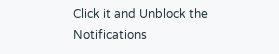Click it and Unblock the Notifications